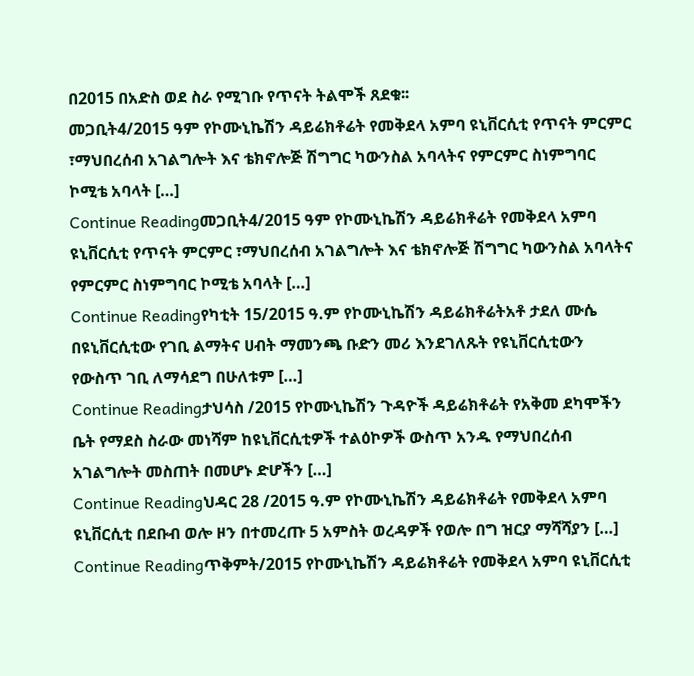በ2015 በአድስ ወደ ስራ የሚገቡ የጥናት ትልሞች ጸደቁ፡፡
መጋቢት4/2015 ዓም የኮሙኒኬሽን ዳይሬክቶሬት የመቅደላ አምባ ዩኒቨርሲቲ የጥናት ምርምር ፣ማህበረሰብ አገልግሎት እና ቴክኖሎጅ ሽግግር ካውንስል አባላትና የምርምር ስነምግባር ኮሚቴ አባላት […]
Continue Readingመጋቢት4/2015 ዓም የኮሙኒኬሽን ዳይሬክቶሬት የመቅደላ አምባ ዩኒቨርሲቲ የጥናት ምርምር ፣ማህበረሰብ አገልግሎት እና ቴክኖሎጅ ሽግግር ካውንስል አባላትና የምርምር ስነምግባር ኮሚቴ አባላት […]
Continue Readingየካቲት 15/2015 ዓ.ም የኮሙኒኬሽን ዳይሬክቶሬትአቶ ታደለ ሙሴ በዩኒቨርሲቲው የገቢ ልማትና ሀብት ማመንጫ ቡድን መሪ እንደገለጹት የዩኒቨርሲቲውን የውስጥ ገቢ ለማሳደግ በሁለቱም […]
Continue Readingታህሳስ /2015 የኮሙኒኬሽን ጉዳዮች ዳይሬክቶሬት የአቅመ ደካሞችን ቤት የማደስ ስራው መነሻም ከዩኒቨርሲቲዎች ተልዕኮዎች ውስጥ አንዱ የማህበረሰብ አገልግሎት መስጠት በመሆኑ ድሆችን […]
Continue Readingህዳር 28 /2015 ዓ.ም የኮሙኒኬሽን ዳይሬክቶሬት የመቅደላ አምባ ዩኒቨርሲቲ በደቡብ ወሎ ዞን በተመረጡ 5 አምስት ወረዳዎች የወሎ በግ ዝርያ ማሻሻያን […]
Continue Readingጥቅምት/2015 የኮሙኒኬሽን ዳይሬክቶሬት የመቅደላ አምባ ዩኒቨርሲቲ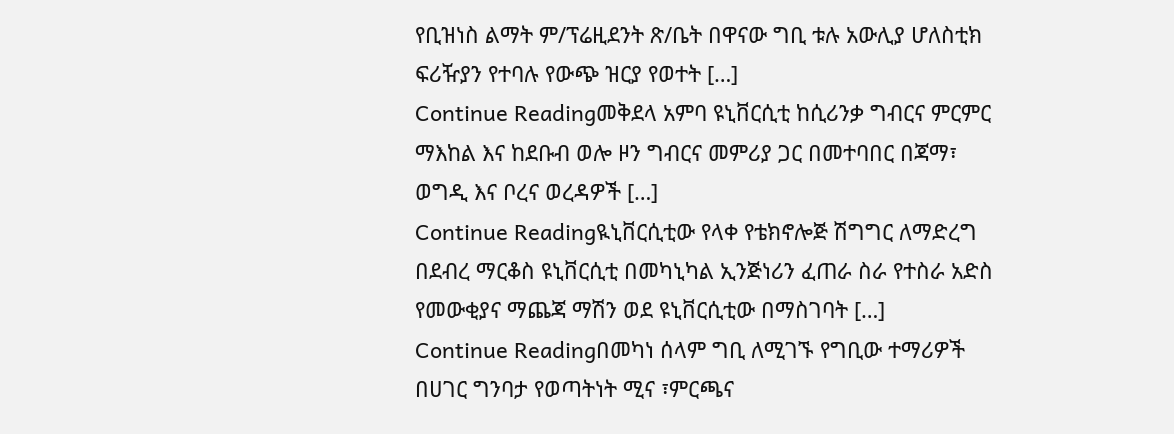የቢዝነስ ልማት ም/ፕሬዚደንት ጽ/ቤት በዋናው ግቢ ቱሉ አውሊያ ሆለስቲክ ፍሪዥያን የተባሉ የውጭ ዝርያ የወተት […]
Continue Readingመቅደላ አምባ ዩኒቨርሲቲ ከሲሪንቃ ግብርና ምርምር ማእከል እና ከደቡብ ወሎ ዞን ግብርና መምሪያ ጋር በመተባበር በጃማ፣ ወግዲ እና ቦረና ወረዳዎች […]
Continue Readingዪኒቨርሲቲው የላቀ የቴክኖሎጅ ሽግግር ለማድረግ በደብረ ማርቆስ ዩኒቨርሲቲ በመካኒካል ኢንጅነሪን ፈጠራ ስራ የተስራ አድስ የመውቂያና ማጨጃ ማሽን ወደ ዩኒቨርሲቲው በማስገባት […]
Continue Readingበመካነ ሰላም ግቢ ለሚገኙ የግቢው ተማሪዎች በሀገር ግንባታ የወጣትነት ሚና ፣ምርጫና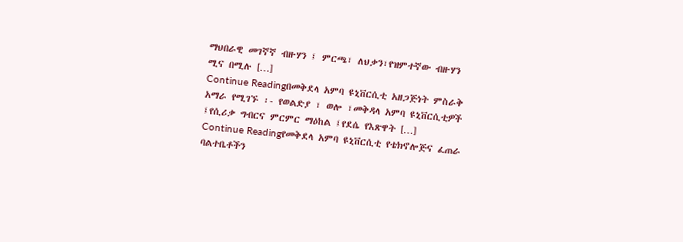ማህበራዊ መገኛኛ ብዙሃን ፤ ምርጫ፣ ለህቃን፣የዝምተኛው ብዙሃን ሚና በሚሉ […]
Continue Readingበመቅደላ አምባ ዩኒቨርሲቲ አዘጋጅነት ምስራቅ አማራ የሚገኙ ፡- የወልድያ ፣ ወሎ ፣መቅዳላ አምባ ዩኒቨርሲቲዎች ፤የሲሪቃ ግብርና ምርምር ማዕከል ፤የደሴ የእጽዋት […]
Continue Readingየመቅደላ አምባ ዩኒቨርሲቲ የቴክኖሎጅና ፈጠራ ባልተቤቶችን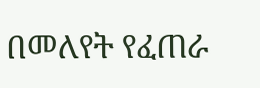በመለየት የፈጠራ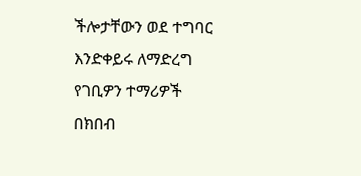ችሎታቸውን ወደ ተግባር እንድቀይሩ ለማድረግ የገቢዎን ተማሪዎች በክበብ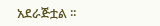አደራጅቷል ፡፡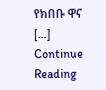የክበቡ ዋና […]
Continue Reading